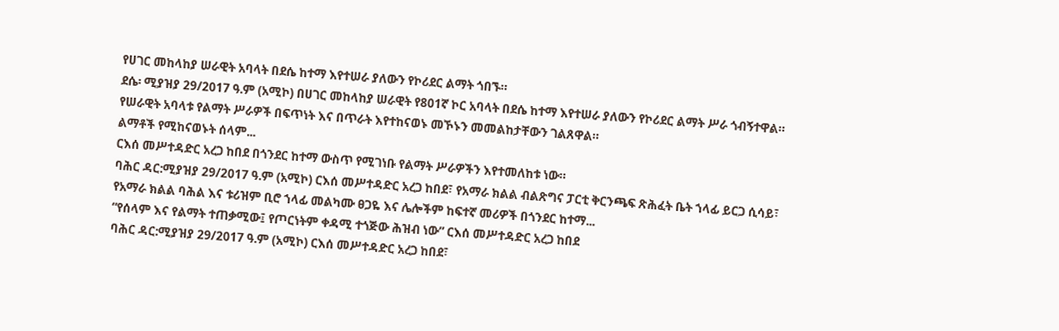የሀገር መከላከያ ሠራዊት አባላት በደሴ ከተማ እየተሠራ ያለውን የኮሪደር ልማት ጎበኙ።
ደሴ፡ ሚያዝያ 29/2017 ዓ.ም (አሚኮ) በሀገር መከላከያ ሠራዊት የ801ኛ ኮር አባላት በደሴ ከተማ እየተሠራ ያለውን የኮሪደር ልማት ሥራ ጎብኝተዋል።
የሠራዊት አባላቱ የልማት ሥራዎች በፍጥነት እና በጥራት እየተከናወኑ መኾኑን መመልከታቸውን ገልጸዋል።
ልማቶች የሚከናወኑት ሰላም...
ርእሰ መሥተዳድር አረጋ ከበደ በጎንደር ከተማ ውስጥ የሚገነቡ የልማት ሥራዎችን እየተመለከቱ ነው።
ባሕር ዳር:ሚያዝያ 29/2017 ዓ.ም (አሚኮ) ርእሰ መሥተዳድር አረጋ ከበደ፣ የአማራ ክልል ብልጽግና ፓርቲ ቅርንጫፍ ጽሕፈት ቤት ኀላፊ ይርጋ ሲሳይ፣ የአማራ ክልል ባሕል እና ቱሪዝም ቢሮ ኀላፊ መልካሙ ፀጋዬ እና ሌሎችም ከፍተኛ መሪዎች በጎንደር ከተማ...
“የሰላም እና የልማት ተጠቃሚው፤ የጦርነትም ቀዳሚ ተጎጅው ሕዝብ ነው” ርእሰ መሥተዳድር አረጋ ከበደ
ባሕር ዳር:ሚያዝያ 29/2017 ዓ.ም (አሚኮ) ርእሰ መሥተዳድር አረጋ ከበደ፣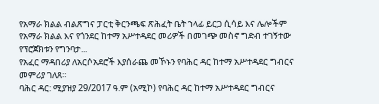የአማራ ክልል ብልጽግና ፓርቲ ቅርንጫፍ ጽሕፈት ቤት ኀላፊ ይርጋ ሲሳይ እና ሌሎችም የአማራ ክልል እና የጎንደር ከተማ አሥተዳደር መሪዎች በመገጭ መስኖ ግድብ ተገኝተው የፕሮጀክቱን የግንባታ...
የአፈር ማዳበሪያ ለአርሶአደሮች እያሰራጨ መኾኑን የባሕር ዳር ከተማ አሥተዳደር ግብርና መምሪያ ገለጸ።
ባሕር ዳር: ሚያዝያ 29/2017 ዓ.ም (አሚኮ) የባሕር ዳር ከተማ አሥተዳደር ግብርና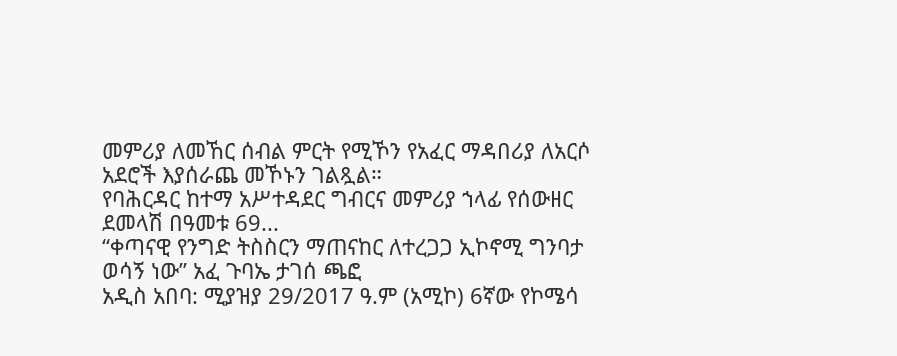መምሪያ ለመኸር ሰብል ምርት የሚኾን የአፈር ማዳበሪያ ለአርሶ አደሮች እያሰራጨ መኾኑን ገልጿል።
የባሕርዳር ከተማ አሥተዳደር ግብርና መምሪያ ኀላፊ የሰውዘር ደመላሽ በዓመቱ 69...
“ቀጣናዊ የንግድ ትስስርን ማጠናከር ለተረጋጋ ኢኮኖሚ ግንባታ ወሳኝ ነው” አፈ ጉባኤ ታገሰ ጫፎ
አዲስ አበባ: ሚያዝያ 29/2017 ዓ.ም (አሚኮ) 6ኛው የኮሜሳ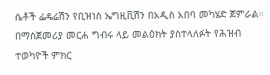ሴቶች ፌዴሬሽን የቢዝነስ ኤግዚቪሽን በአዲስ አበባ መካሄድ ጀምራል።
በማስጀመሪያ መርሐ ግብሩ ላይ መልዕክት ያስተላለፉት የሕዝብ ተወካዮች ምክር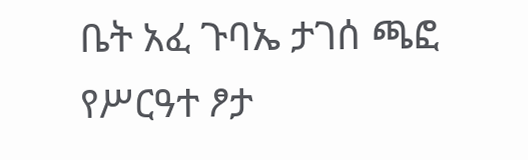ቤት አፈ ጉባኤ ታገሰ ጫፎ የሥርዓተ ፆታ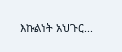እኩልነት አህጉር...